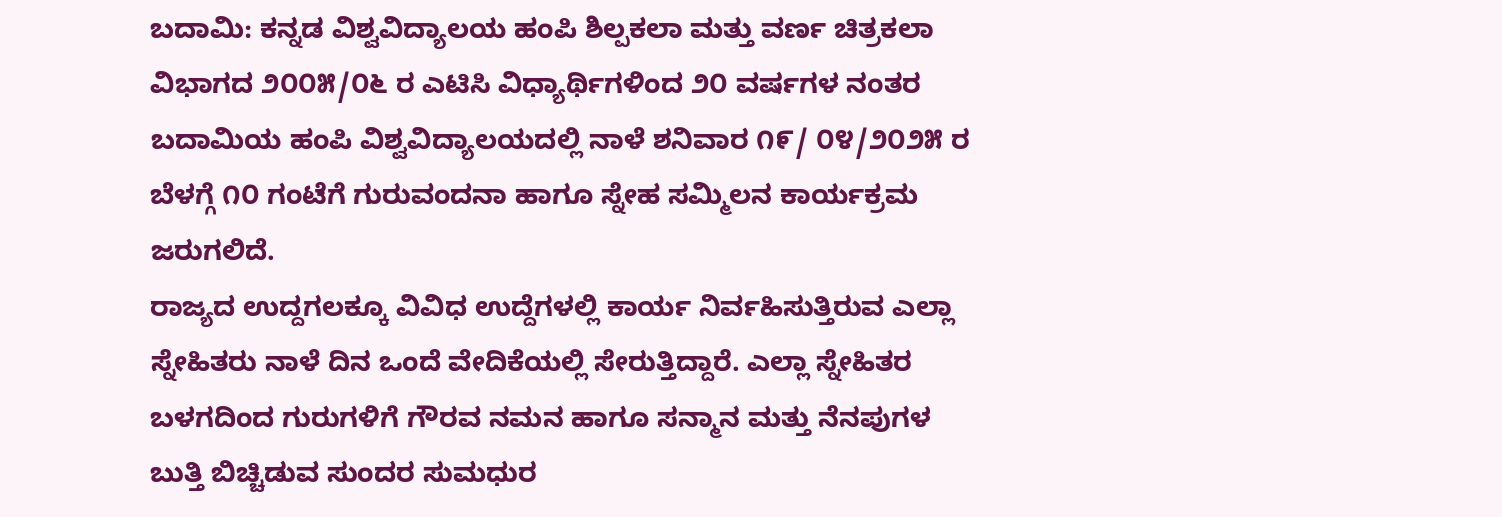ಬದಾಮಿ: ಕನ್ನಡ ವಿಶ್ವವಿದ್ಯಾಲಯ ಹಂಪಿ ಶಿಲ್ಪಕಲಾ ಮತ್ತು ವರ್ಣ ಚಿತ್ರಕಲಾ ವಿಭಾಗದ ೨೦೦೫/೦೬ ರ ಎಟಿಸಿ ವಿಧ್ಯಾರ್ಥಿಗಳಿಂದ ೨೦ ವರ್ಷಗಳ ನಂತರ ಬದಾಮಿಯ ಹಂಪಿ ವಿಶ್ವವಿದ್ಯಾಲಯದಲ್ಲಿ ನಾಳೆ ಶನಿವಾರ ೧೯/ ೦೪/೨೦೨೫ ರ ಬೆಳಗ್ಗೆ ೧೦ ಗಂಟೆಗೆ ಗುರುವಂದನಾ ಹಾಗೂ ಸ್ನೇಹ ಸಮ್ಮಿಲನ ಕಾರ್ಯಕ್ರಮ ಜರುಗಲಿದೆ.
ರಾಜ್ಯದ ಉದ್ದಗಲಕ್ಕೂ ವಿವಿಧ ಉದ್ದೆಗಳಲ್ಲಿ ಕಾರ್ಯ ನಿರ್ವಹಿಸುತ್ತಿರುವ ಎಲ್ಲಾ ಸ್ನೇಹಿತರು ನಾಳೆ ದಿನ ಒಂದೆ ವೇದಿಕೆಯಲ್ಲಿ ಸೇರುತ್ತಿದ್ದಾರೆ. ಎಲ್ಲಾ ಸ್ನೇಹಿತರ ಬಳಗದಿಂದ ಗುರುಗಳಿಗೆ ಗೌರವ ನಮನ ಹಾಗೂ ಸನ್ಮಾನ ಮತ್ತು ನೆನಪುಗಳ ಬುತ್ತಿ ಬಿಚ್ಚಿಡುವ ಸುಂದರ ಸುಮಧುರ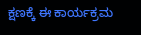ಕ್ಷಣಕ್ಕೆ ಈ ಕಾರ್ಯಕ್ರಮ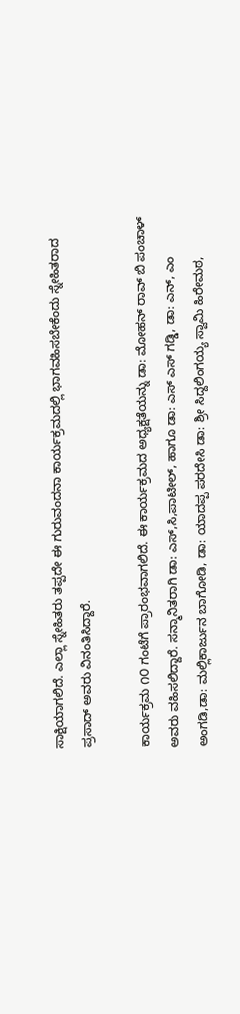ಸಾಕ್ಷಿಯಾಗಲಿದೆ. ಎಲ್ಲಾ ಸ್ನೇಹಿತರು ತಪ್ಪದೇ ಈ ಗುರುವಂದನಾ ಕಾರ್ಯಕ್ರಮದಲ್ಲಿ ಭಾಗವಹಿಸಬೇಕೆಂದು ಸ್ನೇಹಿತರಾದ ಪ್ರಸಾದ್ ಅವರು ವಿನಂತಿಸಿದ್ದಾರೆ.

ಕಾರ್ಯಕ್ರಮ ೧೦ ಗಂಟೆಗೆ ಪ್ರಾರಂಭವಾಗಲಿದೆ. ಈ ಕಾರ್ಯಕ್ರಮದ ಅಧ್ಯಕ್ಷತೆಯನ್ನು ಡಾ: ಮೋಹನ್ ರಾವ್ ಬಿ ಪಂಚಾಳ್ ಅವರು ವಹಿಸಲಿದ್ದಾರೆ. ಸನ್ಮಾನಿತರಾಗಿ ಡಾ: ಎಸ್,ಸಿ,ಪಾಟೀಲ್, ಹಾಗೂ ಡಾ: ಎಸ್ ಎಸ್ ಗಡ್ಡಿ, ಡಾ: ಎನ್, ಎಂ ಅಂಗಡಿ,ಡಾ: ಮಲ್ಲಿಕಾರ್ಜುನ ಬಾಗೋಡಿ, ಡಾ: ಯಾದಪ್ಪ ಪರದೇಸಿ ಡಾ: ಶ್ರೀ ಸಿದ್ದಲಿಂಗಯ್ಯ ಸ್ವಾಮಿ ಹಿರೇಮಠ,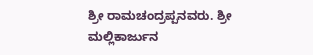ಶ್ರೀ ರಾಮಚಂದ್ರಪ್ಪನವರು. ಶ್ರೀ ಮಲ್ಲಿಕಾರ್ಜುನ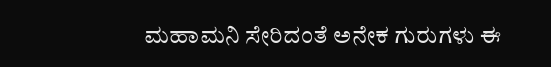ಮಹಾಮನಿ ಸೇರಿದಂತೆ ಅನೇಕ ಗುರುಗಳು ಈ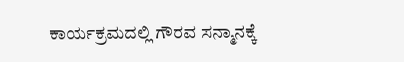ಕಾರ್ಯಕ್ರಮದಲ್ಲಿ ಗೌರವ ಸನ್ಮಾನಕ್ಕೆ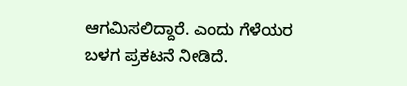ಆಗಮಿಸಲಿದ್ದಾರೆ. ಎಂದು ಗೆಳೆಯರ ಬಳಗ ಪ್ರಕಟನೆ ನೀಡಿದೆ.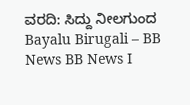ವರದಿ: ಸಿದ್ದು ನೀಲಗುಂದ
Bayalu Birugali – BB News BB News I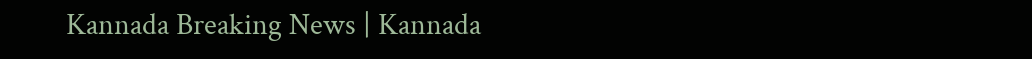Kannada Breaking News | Kannada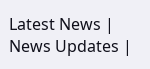Latest News | News Updates |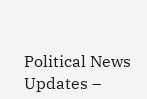Political News Updates –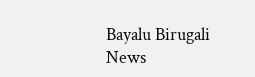Bayalu Birugali News